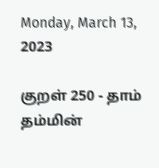Monday, March 13, 2023

குறள் 250 - தாம் தம்மின்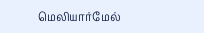மெலியார்மேல்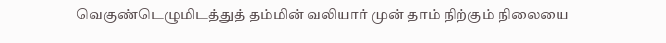வெகுண்டெழுமிடத்துத் தம்மின் வலியார் முன் தாம் நிற்கும் நிலையை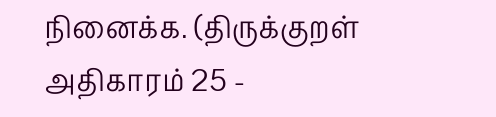நினைக்க. (திருக்குறள் அதிகாரம் 25 -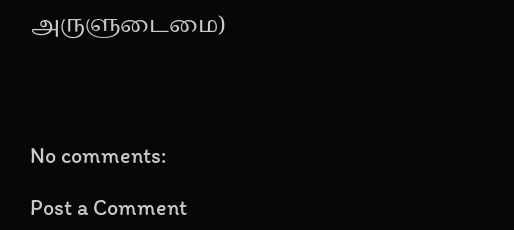அருளுடைமை)




No comments:

Post a Comment